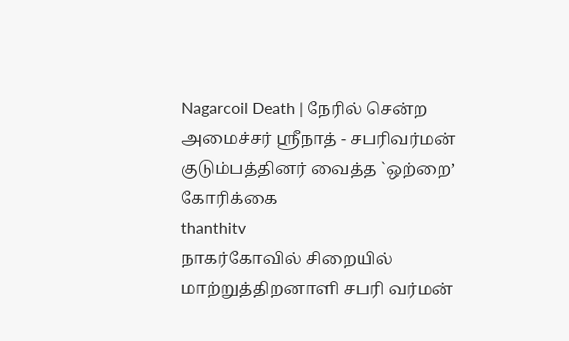Nagarcoil Death | நேரில் சென்ற அமைச்சர் ஸ்ரீநாத் - சபரிவர்மன் குடும்பத்தினர் வைத்த `ஒற்றை’ கோரிக்கை
thanthitv
நாகர்கோவில் சிறையில் மாற்றுத்திறனாளி சபரி வர்மன்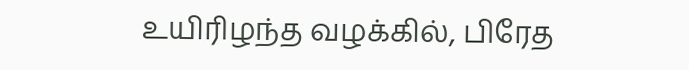உயிரிழந்த வழக்கில், பிரேத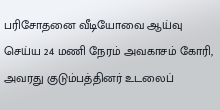பரிசோதனை வீடியோவை ஆய்வு செய்ய 24 மணி நேரம் அவகாசம் கோரி, அவரது குடும்பத்தினர் உடலைப்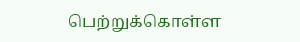பெற்றுக்கொள்ள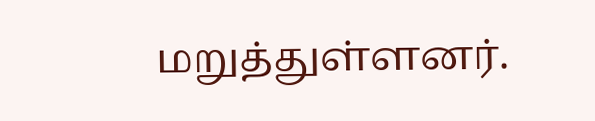மறுத்துள்ளனர்.